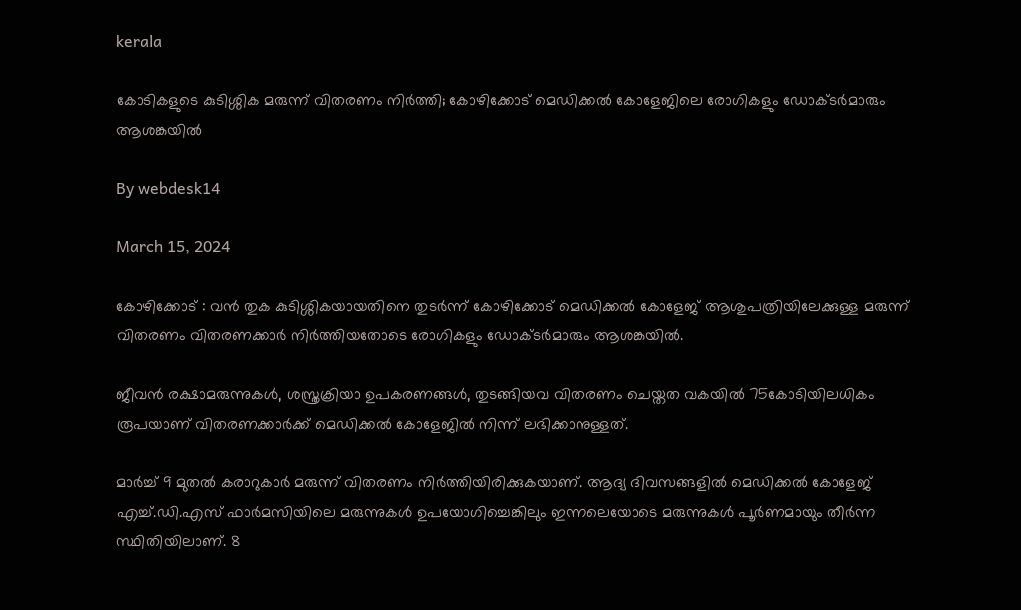kerala

കോടികളുടെ കുടിശ്ശിക മരുന്ന് വിതരണം നിര്‍ത്തി; കോഴിക്കോട് മെഡിക്കല്‍ കോളേജിലെ രോഗികളും ഡോക്ടര്‍മാരും ആശങ്കയില്‍

By webdesk14

March 15, 2024

കോഴിക്കോട് : വൻ തുക കുടിശ്ശികയായതിനെ തുടർന്ന് കോഴിക്കോട് മെഡിക്കല്‍ കോളേജ് ആശുപത്രിയിലേക്കുള്ള മരുന്ന് വിതരണം വിതരണക്കാർ നിർത്തിയതോടെ രോഗികളും ഡോക്ടർമാരും ആശങ്കയില്‍.

ജീവൻ രക്ഷാമരുന്നുകള്‍, ശസ്ത്രക്രിയാ ഉപകരണങ്ങള്‍, തുടങ്ങിയവ വിതരണം ചെയ്ത‌ത വകയില്‍ 75കോടിയിലധികം രൂപയാണ് വിതരണക്കാർക്ക് മെഡിക്കല്‍ കോളേജില്‍ നിന്ന് ലഭിക്കാനുള്ളത്.

മാർച്ച്‌ 9 മുതല്‍ കരാറുകാർ മരുന്ന് വിതരണം നിർത്തിയിരിക്കുകയാണ്. ആദ്യ ദിവസങ്ങളില്‍ മെഡിക്കല്‍ കോളേജ് എച്ച്‌.ഡി.എസ് ഫാർമസിയിലെ മരുന്നുകള്‍ ഉപയോഗിച്ചെങ്കിലും ഇന്നലെയോടെ മരുന്നുകള്‍ പൂർണമായും തീർന്ന സ്ഥിതിയിലാണ്. 8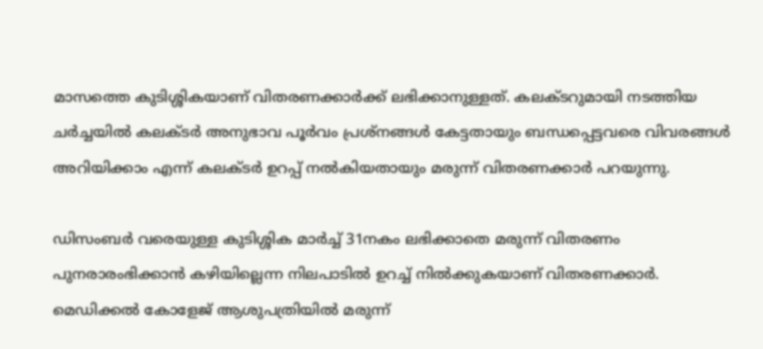മാസത്തെ കുടിശ്ശികയാണ് വിതരണക്കാർക്ക് ലഭിക്കാനുള്ളത്. കലക്ടറുമായി നടത്തിയ ചർച്ചയില്‍ കലക്ടർ അനുഭാവ പൂർവം പ്രശ്നങ്ങള്‍ കേട്ടതായും ബന്ധപ്പെട്ടവരെ വിവരങ്ങള്‍ അറിയിക്കാം എന്ന് കലക്ടർ ഉറപ്പ് നല്‍കിയതായും മരുന്ന് വിതരണക്കാർ പറയുന്നു.

ഡിസംബർ വരെയുള്ള കുടിശ്ശിക മാർച്ച്‌ 31നകം ലഭിക്കാതെ മരുന്ന് വിതരണം പുനരാരംഭിക്കാൻ കഴിയില്ലെന്ന നിലപാടില്‍ ഉറച്ച്‌ നില്‍ക്കുകയാണ് വിതരണക്കാർ. മെഡിക്കല്‍ കോളേജ് ആശുപത്രിയില്‍ മരുന്ന്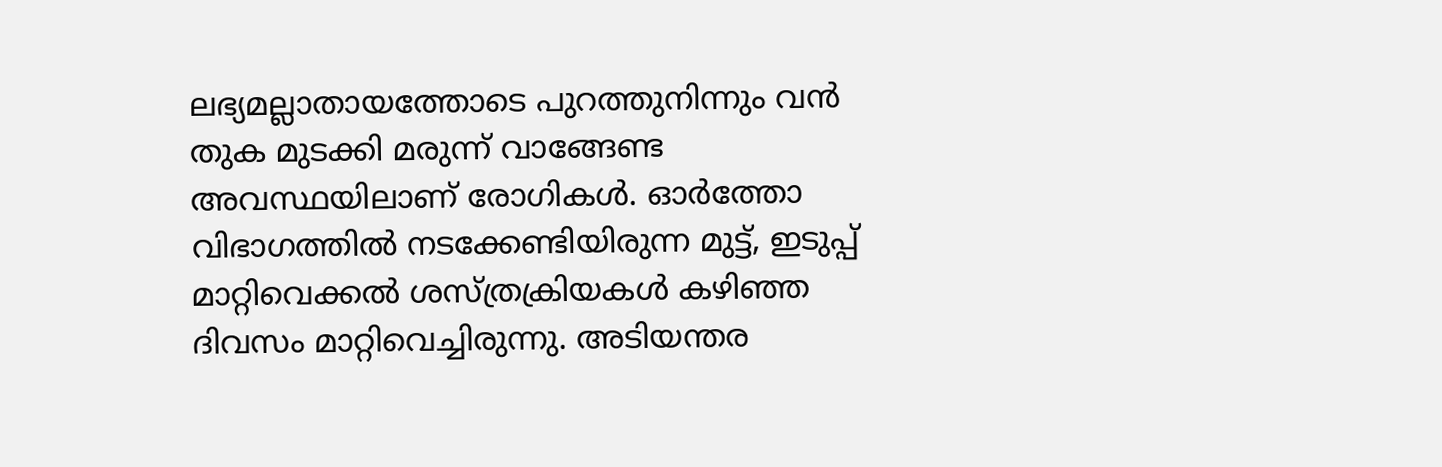ലഭ്യമല്ലാതായത്തോടെ പുറത്തുനിന്നും വൻ തുക മുടക്കി മരുന്ന് വാങ്ങേണ്ട അവസ്ഥയിലാണ് രോഗികള്‍. ഓർത്തോ വിഭാഗത്തില്‍ നടക്കേണ്ടിയിരുന്ന മുട്ട്, ഇടുപ്പ് മാറ്റിവെക്കല്‍ ശസ്ത്രക്രിയകള്‍ കഴിഞ്ഞ ദിവസം മാറ്റിവെച്ചിരുന്നു. അടിയന്തര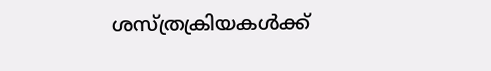ശസ്ത്രക്രിയകള്‍ക്ക്‌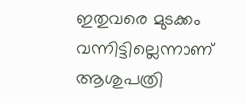ഇതുവരെ മുടക്കം വന്നിട്ടില്ലെന്നാണ് ആശുപത്രി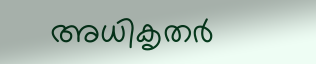അധികൃതർ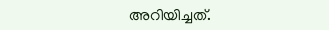അറിയിച്ചത്.